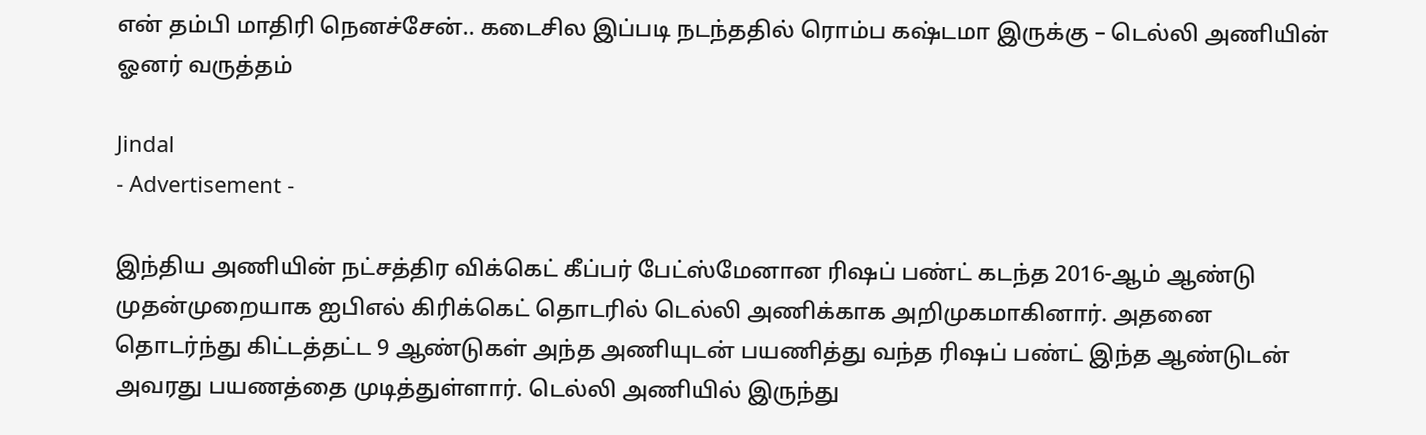என் தம்பி மாதிரி நெனச்சேன்.. கடைசில இப்படி நடந்ததில் ரொம்ப கஷ்டமா இருக்கு – டெல்லி அணியின் ஓனர் வருத்தம்

Jindal
- Advertisement -

இந்திய அணியின் நட்சத்திர விக்கெட் கீப்பர் பேட்ஸ்மேனான ரிஷப் பண்ட் கடந்த 2016-ஆம் ஆண்டு முதன்முறையாக ஐபிஎல் கிரிக்கெட் தொடரில் டெல்லி அணிக்காக அறிமுகமாகினார். அதனை தொடர்ந்து கிட்டத்தட்ட 9 ஆண்டுகள் அந்த அணியுடன் பயணித்து வந்த ரிஷப் பண்ட் இந்த ஆண்டுடன் அவரது பயணத்தை முடித்துள்ளார். டெல்லி அணியில் இருந்து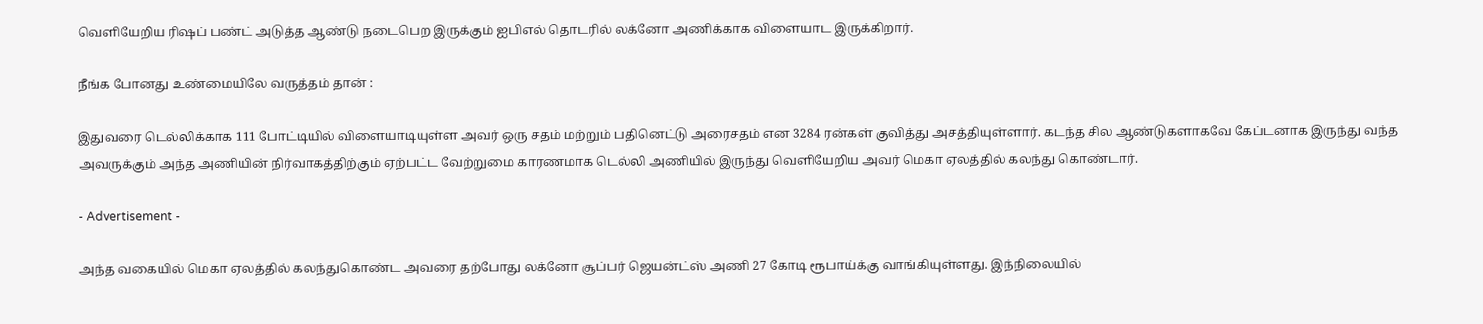வெளியேறிய ரிஷப் பண்ட் அடுத்த ஆண்டு நடைபெற இருக்கும் ஐபிஎல் தொடரில் லக்னோ அணிக்காக விளையாட இருக்கிறார்.

நீங்க போனது உண்மையிலே வருத்தம் தான் :

இதுவரை டெல்லிக்காக 111 போட்டியில் விளையாடியுள்ள அவர் ஒரு சதம் மற்றும் பதினெட்டு அரைசதம் என 3284 ரன்கள் குவித்து அசத்தியுள்ளார். கடந்த சில ஆண்டுகளாகவே கேப்டனாக இருந்து வந்த அவருக்கும் அந்த அணியின் நிர்வாகத்திற்கும் ஏற்பட்ட வேற்றுமை காரணமாக டெல்லி அணியில் இருந்து வெளியேறிய அவர் மெகா ஏலத்தில் கலந்து கொண்டார்.

- Advertisement -

அந்த வகையில் மெகா ஏலத்தில் கலந்துகொண்ட அவரை தற்போது லக்னோ சூப்பர் ஜெயன்ட்ஸ் அணி 27 கோடி ரூபாய்க்கு வாங்கியுள்ளது. இந்நிலையில்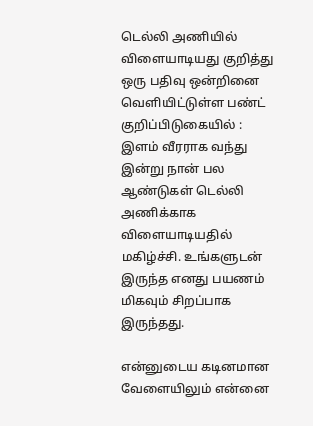டெல்லி அணியில் விளையாடியது குறித்து ஒரு பதிவு ஒன்றினை வெளியிட்டுள்ள பண்ட் குறிப்பிடுகையில் : இளம் வீரராக வந்து இன்று நான் பல ஆண்டுகள் டெல்லி அணிக்காக விளையாடியதில் மகிழ்ச்சி. உங்களுடன் இருந்த எனது பயணம் மிகவும் சிறப்பாக இருந்தது.

என்னுடைய கடினமான வேளையிலும் என்னை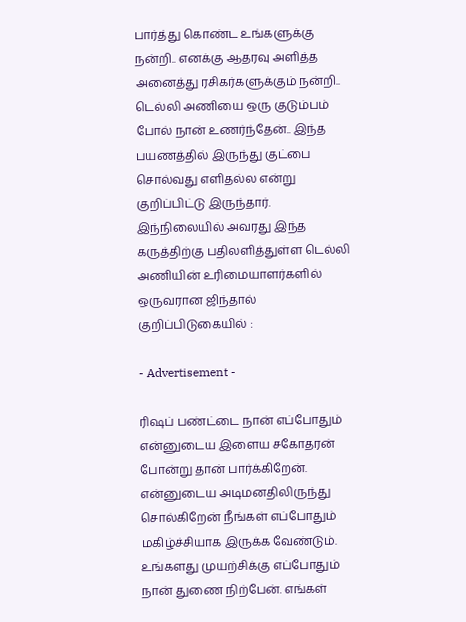பார்த்து கொண்ட உங்களுக்கு நன்றி.. எனக்கு ஆதரவு அளித்த அனைத்து ரசிகர்களுக்கும் நன்றி.. டெல்லி அணியை ஒரு குடும்பம் போல் நான் உணர்ந்தேன்.. இந்த பயணத்தில் இருந்து குட்பை சொல்வது எளிதல்ல என்று குறிப்பிட்டு இருந்தார். இந்நிலையில் அவரது இந்த கருத்திற்கு பதிலளித்துள்ள டெல்லி அணியின் உரிமையாளர்களில் ஒருவரான ஜிந்தால் குறிப்பிடுகையில் :

- Advertisement -

ரிஷப் பண்ட்டை நான் எப்போதும் என்னுடைய இளைய சகோதரன் போன்று தான் பார்க்கிறேன். என்னுடைய அடிமனதிலிருந்து சொல்கிறேன் நீங்கள் எப்போதும் மகிழ்ச்சியாக இருக்க வேண்டும். உங்களது முயற்சிக்கு எப்போதும் நான் துணை நிற்பேன். எங்கள்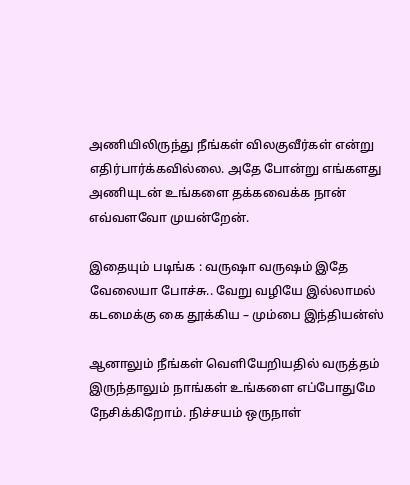அணியிலிருந்து நீங்கள் விலகுவீர்கள் என்று எதிர்பார்க்கவில்லை. அதே போன்று எங்களது அணியுடன் உங்களை தக்கவைக்க நான் எவ்வளவோ முயன்றேன்.

இதையும் படிங்க : வருஷா வருஷம் இதே வேலையா போச்சு.. வேறு வழியே இல்லாமல் கடமைக்கு கை தூக்கிய – மும்பை இந்தியன்ஸ்

ஆனாலும் நீங்கள் வெளியேறியதில் வருத்தம் இருந்தாலும் நாங்கள் உங்களை எப்போதுமே நேசிக்கிறோம். நிச்சயம் ஒருநாள்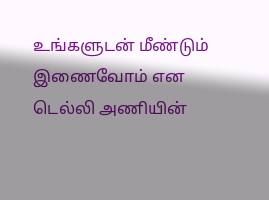உங்களுடன் மீண்டும் இணைவோம் என டெல்லி அணியின்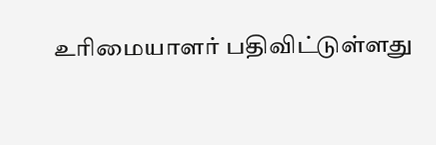உரிமையாளர் பதிவிட்டுள்ளது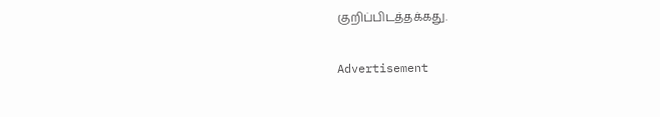குறிப்பிடத்தக்கது.

Advertisement